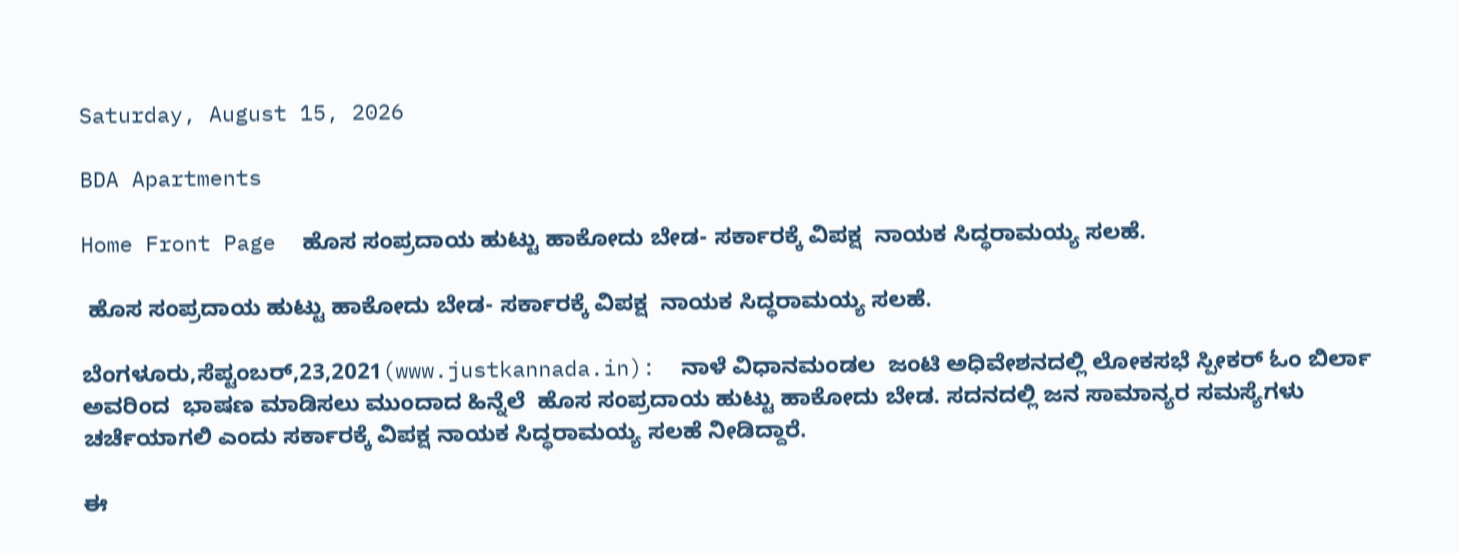Saturday, August 15, 2026

BDA Apartments

Home Front Page  ಹೊಸ ಸಂಪ್ರದಾಯ ಹುಟ್ಟು ಹಾಕೋದು ಬೇಡ- ಸರ್ಕಾರಕ್ಕೆ ವಿಪಕ್ಷ  ನಾಯಕ ಸಿದ್ಧರಾಮಯ್ಯ ಸಲಹೆ.

 ಹೊಸ ಸಂಪ್ರದಾಯ ಹುಟ್ಟು ಹಾಕೋದು ಬೇಡ- ಸರ್ಕಾರಕ್ಕೆ ವಿಪಕ್ಷ  ನಾಯಕ ಸಿದ್ಧರಾಮಯ್ಯ ಸಲಹೆ.

ಬೆಂಗಳೂರು,ಸೆಪ್ಟಂಬರ್,23,2021(www.justkannada.in):  ನಾಳೆ ವಿಧಾನಮಂಡಲ  ಜಂಟಿ ಅಧಿವೇಶನದಲ್ಲಿ ಲೋಕಸಭೆ ಸ್ಪೀಕರ್ ಓಂ ಬಿರ್ಲಾ ಅವರಿಂದ  ಭಾಷಣ ಮಾಡಿಸಲು ಮುಂದಾದ ಹಿನ್ನೆಲೆ  ಹೊಸ ಸಂಪ್ರದಾಯ ಹುಟ್ಟು ಹಾಕೋದು ಬೇಡ. ಸದನದಲ್ಲಿ ಜನ ಸಾಮಾನ್ಯರ ಸಮಸ್ಯೆಗಳು ಚರ್ಚೆಯಾಗಲಿ ಎಂದು ಸರ್ಕಾರಕ್ಕೆ ವಿಪಕ್ಷ ನಾಯಕ ಸಿದ್ಧರಾಮಯ್ಯ ಸಲಹೆ ನೀಡಿದ್ದಾರೆ.

ಈ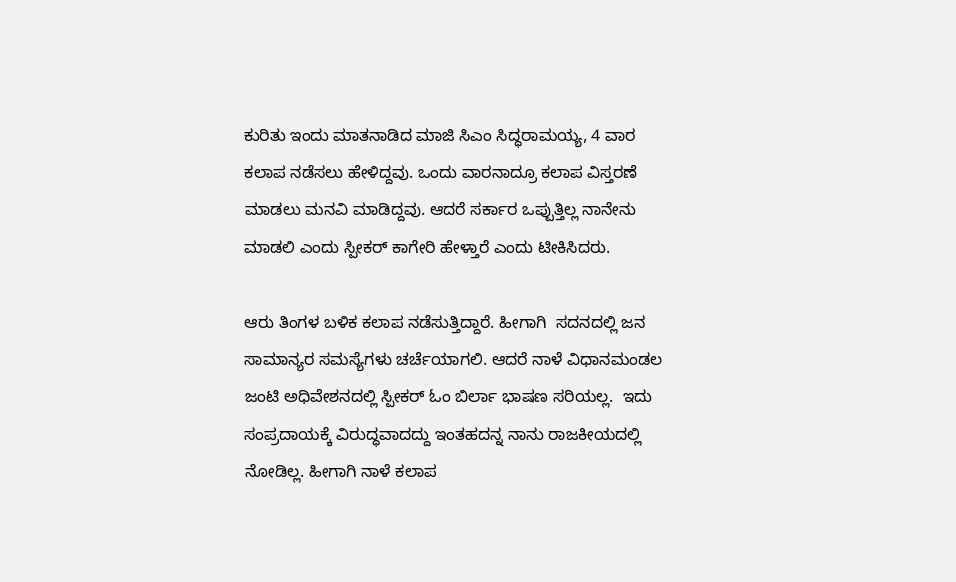ಕುರಿತು ಇಂದು ಮಾತನಾಡಿದ ಮಾಜಿ ಸಿಎಂ ಸಿದ್ಧರಾಮಯ್ಯ, 4 ವಾರ ಕಲಾಪ ನಡೆಸಲು ಹೇಳಿದ್ದವು. ಒಂದು ವಾರನಾದ್ರೂ ಕಲಾಪ ವಿಸ್ತರಣೆ ಮಾಡಲು ಮನವಿ ಮಾಡಿದ್ದವು. ಆದರೆ ಸರ್ಕಾರ ಒಪ್ಪುತ್ತಿಲ್ಲ ನಾನೇನು ಮಾಡಲಿ ಎಂದು ಸ್ಪೀಕರ್ ಕಾಗೇರಿ ಹೇಳ್ತಾರೆ ಎಂದು ಟೀಕಿಸಿದರು.

ಆರು ತಿಂಗಳ ಬಳಿಕ ಕಲಾಪ ನಡೆಸುತ್ತಿದ್ದಾರೆ. ಹೀಗಾಗಿ  ಸದನದಲ್ಲಿ ಜನ ಸಾಮಾನ್ಯರ ಸಮಸ್ಯೆಗಳು ಚರ್ಚೆಯಾಗಲಿ. ಆದರೆ ನಾಳೆ ವಿಧಾನಮಂಡಲ ಜಂಟಿ ಅಧಿವೇಶನದಲ್ಲಿ ಸ್ಪೀಕರ್ ಓಂ ಬಿರ್ಲಾ ಭಾಷಣ ಸರಿಯಲ್ಲ.  ಇದು ಸಂಪ್ರದಾಯಕ್ಕೆ ವಿರುದ್ಧವಾದದ್ದು ಇಂತಹದನ್ನ ನಾನು ರಾಜಕೀಯದಲ್ಲಿ ನೋಡಿಲ್ಲ. ಹೀಗಾಗಿ ನಾಳೆ ಕಲಾಪ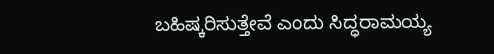ಬಹಿಷ್ಕರಿಸುತ್ತೇವೆ ಎಂದು ಸಿದ್ಧರಾಮಯ್ಯ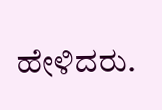ಹೇಳಿದರು.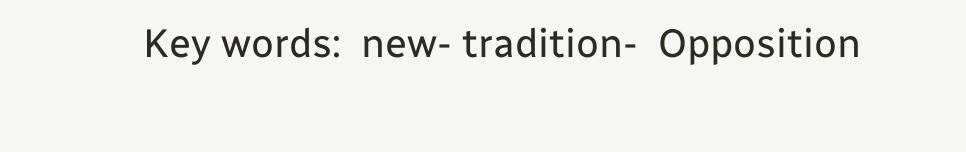Key words:  new- tradition-  Opposition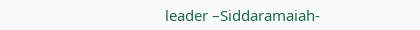leader –Siddaramaiah-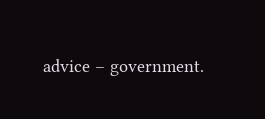advice – government.